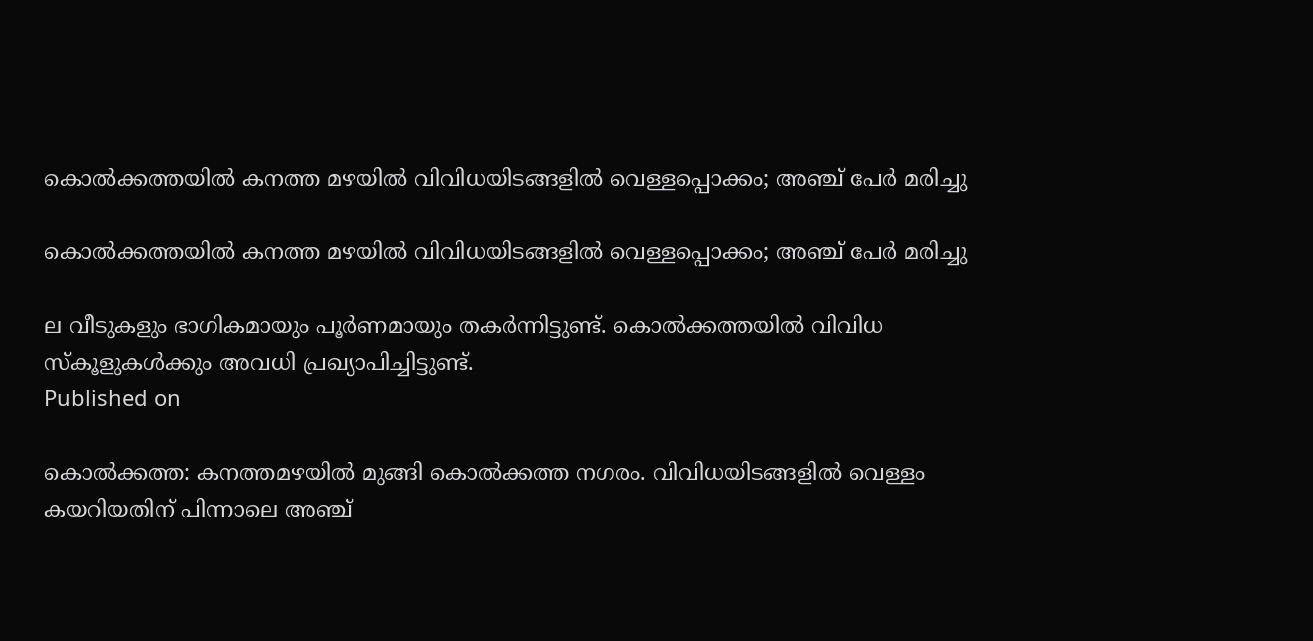കൊല്‍ക്കത്തയില്‍ കനത്ത മഴയില്‍ വിവിധയിടങ്ങളില്‍ വെള്ളപ്പൊക്കം; അഞ്ച് പേര്‍ മരിച്ചു

കൊല്‍ക്കത്തയില്‍ കനത്ത മഴയില്‍ വിവിധയിടങ്ങളില്‍ വെള്ളപ്പൊക്കം; അഞ്ച് പേര്‍ മരിച്ചു

ല വീടുകളും ഭാഗികമായും പൂര്‍ണമായും തകര്‍ന്നിട്ടുണ്ട്. കൊല്‍ക്കത്തയില്‍ വിവിധ സ്‌കൂളുകള്‍ക്കും അവധി പ്രഖ്യാപിച്ചിട്ടുണ്ട്.
Published on

കൊല്‍ക്കത്ത: കനത്തമഴയില്‍ മുങ്ങി കൊല്‍ക്കത്ത നഗരം. വിവിധയിടങ്ങളില്‍ വെള്ളം കയറിയതിന് പിന്നാലെ അഞ്ച്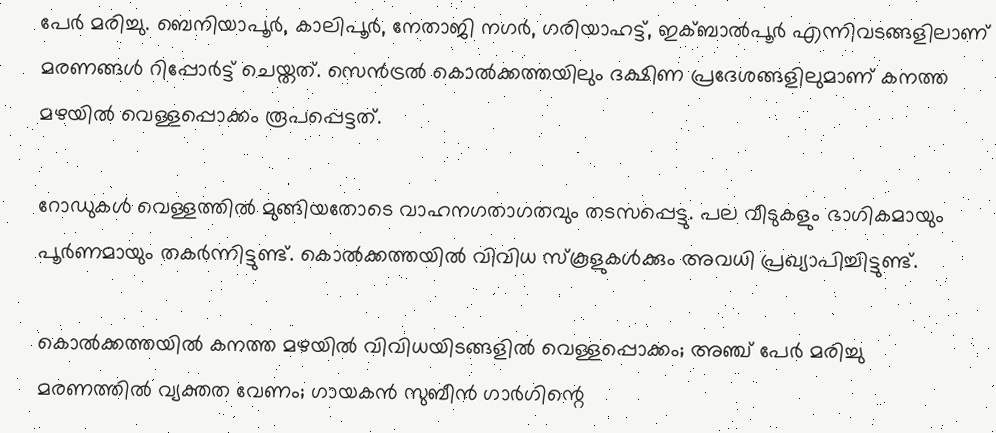പേര്‍ മരിച്ചു. ബെനിയാപൂര്‍, കാലിപൂര്‍, നേതാജി നഗര്‍, ഗരിയാഹട്ട്, ഇക്ബാല്‍പൂര്‍ എന്നിവടങ്ങളിലാണ് മരണങ്ങള്‍ റിപ്പോര്‍ട്ട് ചെയ്തത്. സെന്‍ട്രല്‍ കൊല്‍ക്കത്തയിലും ദക്ഷിണ പ്രദേശങ്ങളിലുമാണ് കനത്ത മഴയില്‍ വെള്ളപ്പൊക്കം രൂപപ്പെട്ടത്.

റോഡുകള്‍ വെള്ളത്തില്‍ മുങ്ങിയതോടെ വാഹനഗതാഗതവും തടസപ്പെട്ടു. പല വീടുകളും ഭാഗികമായും പൂര്‍ണമായും തകര്‍ന്നിട്ടുണ്ട്. കൊല്‍ക്കത്തയില്‍ വിവിധ സ്‌കൂളുകള്‍ക്കും അവധി പ്രഖ്യാപിച്ചിട്ടുണ്ട്.

കൊല്‍ക്കത്തയില്‍ കനത്ത മഴയില്‍ വിവിധയിടങ്ങളില്‍ വെള്ളപ്പൊക്കം; അഞ്ച് പേര്‍ മരിച്ചു
മരണത്തില്‍ വ്യക്തത വേണം; ഗായകൻ സുബീന്‍ ഗാര്‍ഗിന്റെ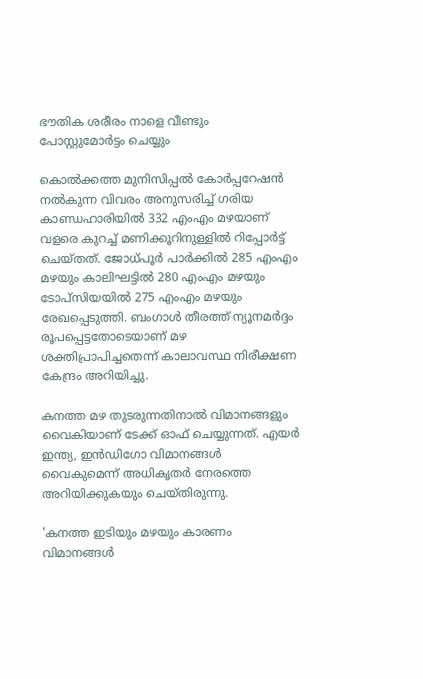ഭൗതിക ശരീരം നാളെ വീണ്ടും പോസ്റ്റുമോര്‍ട്ടം ചെയ്യും

കൊല്‍ക്കത്ത മുനിസിപ്പല്‍ കോര്‍പ്പറേഷന്‍ നല്‍കുന്ന വിവരം അനുസരിച്ച് ഗരിയ കാണ്ഡഹാരിയില്‍ 332 എംഎം മഴയാണ് വളരെ കുറച്ച് മണിക്കൂറിനുള്ളില്‍ റിപ്പോര്‍ട്ട് ചെയ്തത്. ജോധ്പൂര്‍ പാര്‍ക്കില്‍ 285 എംഎം മഴയും കാലിഘട്ടില്‍ 280 എംഎം മഴയും ടോപ്‌സിയയില്‍ 275 എംഎം മഴയും രേഖപ്പെടുത്തി. ബംഗാള്‍ തീരത്ത് ന്യൂനമര്‍ദ്ദം രൂപപ്പെട്ടതോടെയാണ് മഴ ശക്തിപ്രാപിച്ചതെന്ന് കാലാവസ്ഥ നിരീക്ഷണ കേന്ദ്രം അറിയിച്ചു.

കനത്ത മഴ തുടരുന്നതിനാല്‍ വിമാനങ്ങളും വൈകിയാണ് ടേക്ക് ഓഫ് ചെയ്യുന്നത്. എയര്‍ ഇന്ത്യ, ഇന്‍ഡിഗോ വിമാനങ്ങള്‍ വൈകുമെന്ന് അധികൃതര്‍ നേരത്തെ അറിയിക്കുകയും ചെയ്തിരുന്നു.

'കനത്ത ഇടിയും മഴയും കാരണം വിമാനങ്ങള്‍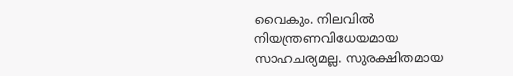വൈകും. നിലവില്‍ നിയന്ത്രണവിധേയമായ സാഹചര്യമല്ല. സുരക്ഷിതമായ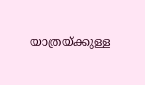യാത്രയ്ക്കുള്ള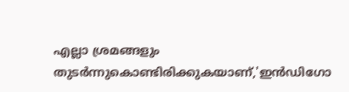എല്ലാ ശ്രമങ്ങളും തുടര്‍ന്നുകൊണ്ടിരിക്കുകയാണ്,'ഇന്‍ഡിഗോ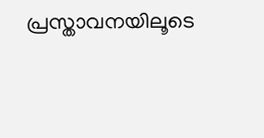പ്രസ്താവനയിലൂടെ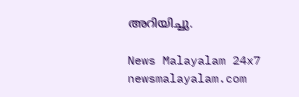അറിയിച്ചു.

News Malayalam 24x7
newsmalayalam.com